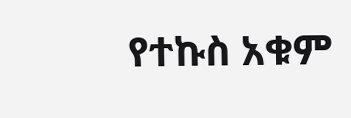የተኩስ አቁም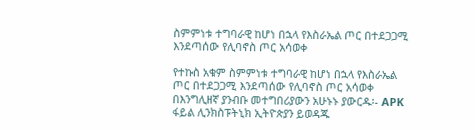ስምምነቱ ተግባራዊ ከሆነ በኋላ የእስራኤል ጦር በተደጋጋሚ  እንደጣሰው የሊባኖስ ጦር አሳወቀ

የተኩስ አቁም ስምምነቱ ተግባራዊ ከሆነ በኋላ የእስራኤል ጦር በተደጋጋሚ እንደጣሰው የሊባኖስ ጦር አሳወቀ በእንግሊዘኛ ያንብቡ መተግበሪያውን አሁኑኑ ያውርዱ፡- APK ፋይል ሊንክስፑትኒክ ኢትዮጵያን ይወዳጁ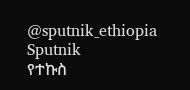@sputnik_ethiopia
Sputnik
የተኩስ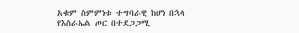አቁም ስምምነቱ ተግባራዊ ከሆነ በኋላ የእስራኤል ጦር በተደጋጋሚ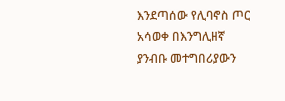እንደጣሰው የሊባኖስ ጦር አሳወቀ በእንግሊዘኛ ያንብቡ መተግበሪያውን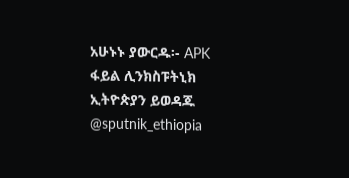አሁኑኑ ያውርዱ፡- APK ፋይል ሊንክስፑትኒክ ኢትዮጵያን ይወዳጁ @sputnik_ethiopia